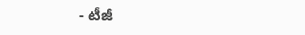- టీజీ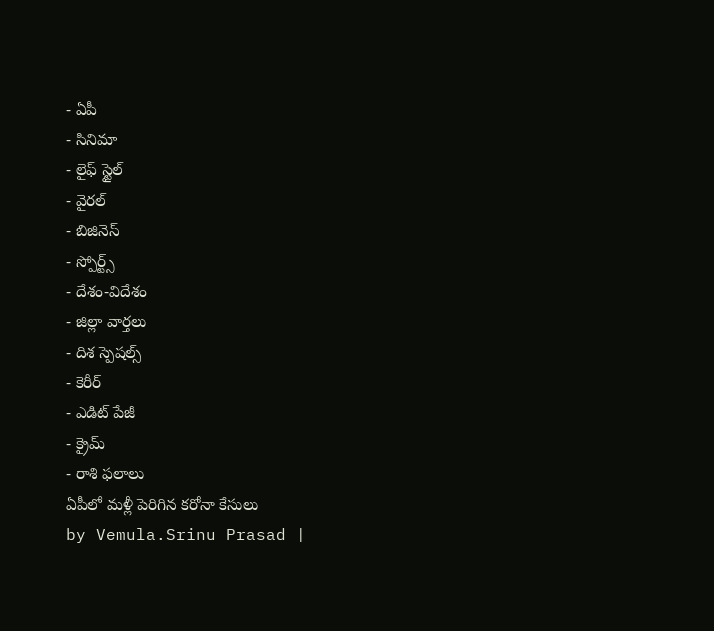- ఏపీ
- సినిమా
- లైఫ్ స్టైల్
- వైరల్
- బిజినెస్
- స్పోర్ట్స్
- దేశం-విదేశం
- జిల్లా వార్తలు
- దిశ స్పెషల్స్
- కెరీర్
- ఎడిట్ పేజీ
- క్రైమ్
- రాశి ఫలాలు
ఏపీలో మళ్లీ పెరిగిన కరోనా కేసులు
by Vemula.Srinu Prasad |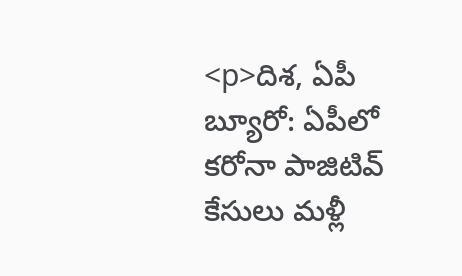<p>దిశ, ఏపీ బ్యూరో: ఏపీలో కరోనా పాజిటివ్ కేసులు మళ్లీ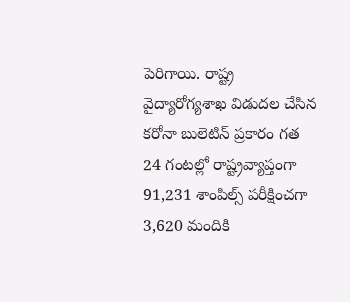పెరిగాయి. రాష్ట్ర వైద్యారోగ్యశాఖ విడుదల చేసిన కరోనా బులెటిన్ ప్రకారం గత 24 గంటల్లో రాష్ట్రవ్యాప్తంగా 91,231 శాంపిల్స్ పరీక్షించగా 3,620 మందికి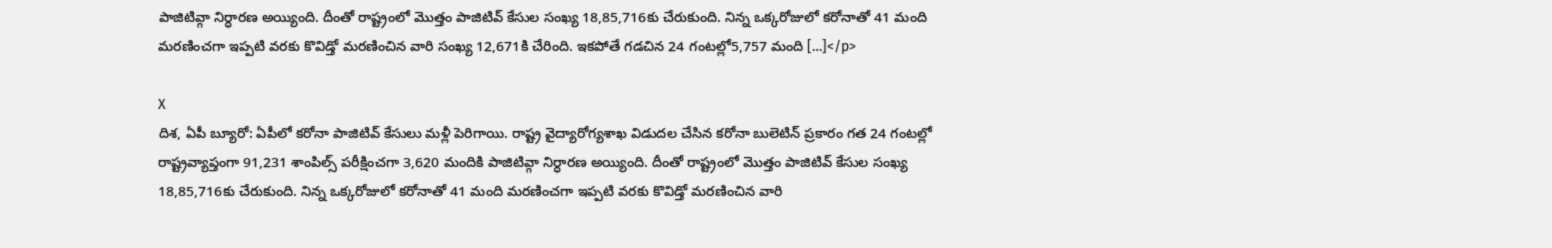పాజిటివ్గా నిర్ధారణ అయ్యింది. దీంతో రాష్ట్రంలో మొత్తం పాజిటివ్ కేసుల సంఖ్య 18,85,716కు చేరుకుంది. నిన్న ఒక్కరోజులో కరోనాతో 41 మంది మరణించగా ఇప్పటి వరకు కొవిడ్తో మరణించిన వారి సంఖ్య 12,671కి చేరింది. ఇకపోతే గడచిన 24 గంటల్లో5,757 మంది […]</p>

X
దిశ, ఏపీ బ్యూరో: ఏపీలో కరోనా పాజిటివ్ కేసులు మళ్లీ పెరిగాయి. రాష్ట్ర వైద్యారోగ్యశాఖ విడుదల చేసిన కరోనా బులెటిన్ ప్రకారం గత 24 గంటల్లో రాష్ట్రవ్యాప్తంగా 91,231 శాంపిల్స్ పరీక్షించగా 3,620 మందికి పాజిటివ్గా నిర్ధారణ అయ్యింది. దీంతో రాష్ట్రంలో మొత్తం పాజిటివ్ కేసుల సంఖ్య 18,85,716కు చేరుకుంది. నిన్న ఒక్కరోజులో కరోనాతో 41 మంది మరణించగా ఇప్పటి వరకు కొవిడ్తో మరణించిన వారి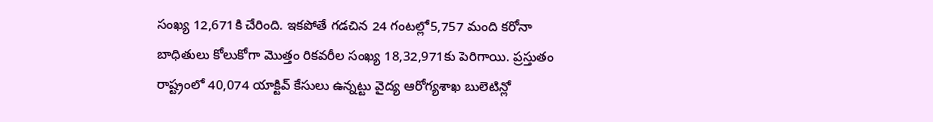సంఖ్య 12,671కి చేరింది. ఇకపోతే గడచిన 24 గంటల్లో5,757 మంది కరోనా బాధితులు కోలుకోగా మెుత్తం రికవరీల సంఖ్య 18,32,971కు పెరిగాయి. ప్రస్తుతం రాష్ట్రంలో 40,074 యాక్టివ్ కేసులు ఉన్నట్టు వైద్య ఆరోగ్యశాఖ బులెటిన్లో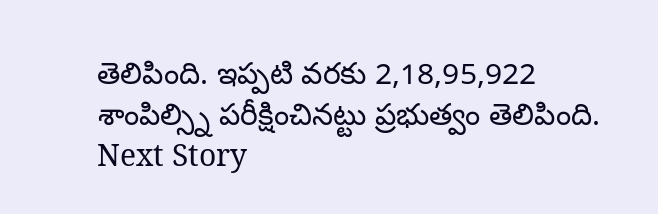తెలిపింది. ఇప్పటి వరకు 2,18,95,922 శాంపిల్స్ని పరీక్షించినట్టు ప్రభుత్వం తెలిపింది.
Next Story